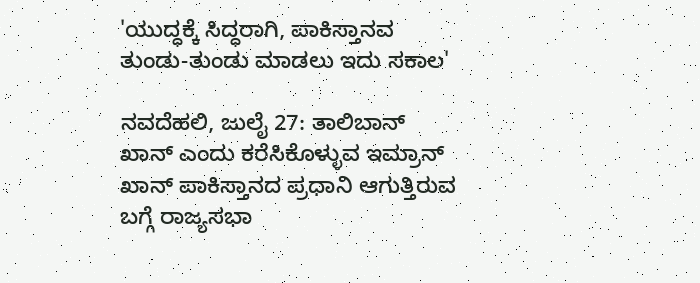'ಯುದ್ಧಕ್ಕೆ ಸಿದ್ಧರಾಗಿ, ಪಾಕಿಸ್ತಾನವ ತುಂಡು-ತುಂಡು ಮಾಡಲು ಇದು ಸಕಾಲ'

ನವದೆಹಲಿ, ಜುಲೈ 27: ತಾಲಿಬಾನ್ ಖಾನ್ ಎಂದು ಕರೆಸಿಕೊಳ್ಳುವ ಇಮ್ರಾನ್ ಖಾನ್ ಪಾಕಿಸ್ತಾನದ ಪ್ರಧಾನಿ ಆಗುತ್ತಿರುವ ಬಗ್ಗೆ ರಾಜ್ಯಸಭಾ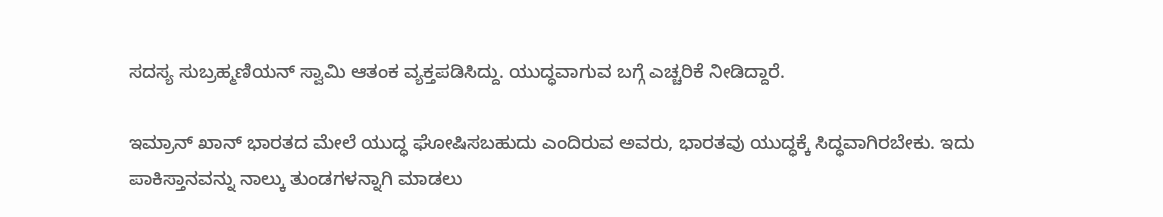ಸದಸ್ಯ ಸುಬ್ರಹ್ಮಣಿಯನ್ ಸ್ವಾಮಿ ಆತಂಕ ವ್ಯಕ್ತಪಡಿಸಿದ್ದು. ಯುದ್ಧವಾಗುವ ಬಗ್ಗೆ ಎಚ್ಚರಿಕೆ ನೀಡಿದ್ದಾರೆ.

ಇಮ್ರಾನ್ ಖಾನ್ ಭಾರತದ ಮೇಲೆ ಯುದ್ಧ ಘೋಷಿಸಬಹುದು ಎಂದಿರುವ ಅವರು, ಭಾರತವು ಯುದ್ಧಕ್ಕೆ ಸಿದ್ಧವಾಗಿರಬೇಕು. ಇದು ಪಾಕಿಸ್ತಾನವನ್ನು ನಾಲ್ಕು ತುಂಡಗಳನ್ನಾಗಿ ಮಾಡಲು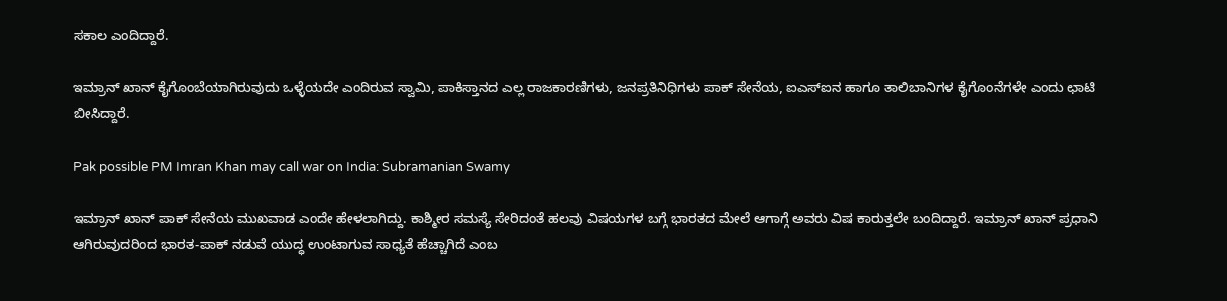ಸಕಾಲ ಎಂದಿದ್ದಾರೆ.

ಇಮ್ರಾನ್ ಖಾನ್ ಕೈಗೊಂಬೆಯಾಗಿರುವುದು ಒಳ್ಳೆಯದೇ ಎಂದಿರುವ ಸ್ವಾಮಿ, ಪಾಕಿಸ್ತಾನದ ಎಲ್ಲ ರಾಜಕಾರಣಿಗಳು, ಜನಪ್ರತಿನಿಧಿಗಳು ಪಾಕ್ ಸೇನೆಯ, ಐಎಸ್‌ಐನ ಹಾಗೂ ತಾಲಿಬಾನಿಗಳ ಕೈಗೊಂನೆಗಳೇ ಎಂದು ಛಾಟಿ ಬೀಸಿದ್ದಾರೆ.

Pak possible PM Imran Khan may call war on India: Subramanian Swamy

ಇಮ್ರಾನ್ ಖಾನ್ ಪಾಕ್‌ ಸೇನೆಯ ಮುಖವಾಡ ಎಂದೇ ಹೇಳಲಾಗಿದ್ದು. ಕಾಶ್ಮೀರ ಸಮಸ್ಯೆ ಸೇರಿದಂತೆ ಹಲವು ವಿಷಯಗಳ ಬಗ್ಗೆ ಭಾರತದ ಮೇಲೆ ಆಗಾಗ್ಗೆ ಅವರು ವಿಷ ಕಾರುತ್ತಲೇ ಬಂದಿದ್ದಾರೆ. ಇಮ್ರಾನ್ ಖಾನ್ ಪ್ರಧಾನಿ ಆಗಿರುವುದರಿಂದ ಭಾರತ-ಪಾಕ್ ನಡುವೆ ಯುದ್ಧ ಉಂಟಾಗುವ ಸಾಧ್ಯತೆ ಹೆಚ್ಚಾಗಿದೆ ಎಂಬ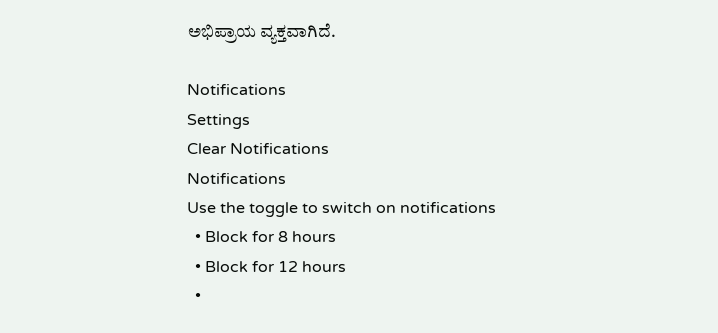ಅಭಿಪ್ರಾಯ ವ್ಯಕ್ತವಾಗಿದೆ.

Notifications
Settings
Clear Notifications
Notifications
Use the toggle to switch on notifications
  • Block for 8 hours
  • Block for 12 hours
  •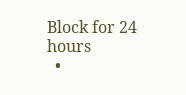Block for 24 hours
  •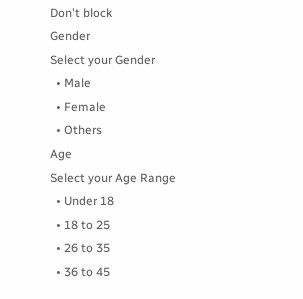Don't block
Gender
Select your Gender
  • Male
  • Female
  • Others
Age
Select your Age Range
  • Under 18
  • 18 to 25
  • 26 to 35
  • 36 to 45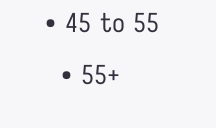• 45 to 55
  • 55+